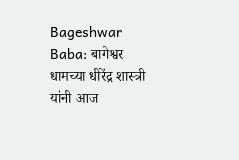Bageshwar Baba: बागेश्वर धामच्या धीरेंद्र शास्त्री यांनी आज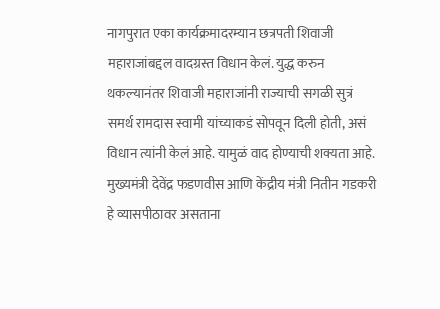नागपुरात एका कार्यक्रमादरम्यान छत्रपती शिवाजी महाराजांबद्दल वादग्रस्त विधान केलं. युद्ध करुन थकल्यानंतर शिवाजी महाराजांनी राज्याची सगळी सुत्रं समर्थ रामदास स्वामी यांच्याकडं सोपवून दिली होती, असं विधान त्यांनी केलं आहे. यामुळं वाद होण्याची शक्यता आहे.
मुख्यमंत्री देवेंद्र फडणवीस आणि केंद्रीय मंत्री नितीन गडकरी हे व्यासपीठावर असताना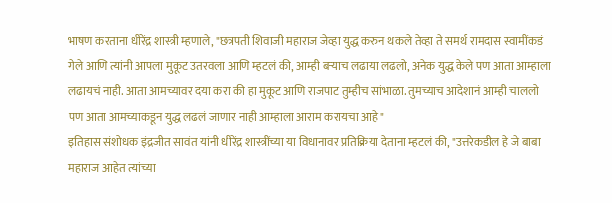भाषण करताना धीरेंद्र शास्त्री म्हणाले, "छत्रपती शिवाजी महाराज जेव्हा युद्ध करुन थकले तेव्हा ते समर्थ रामदास स्वामींकडं गेले आणि त्यांनी आपला मुकूट उतरवला आणि म्हटलं की, आम्ही बऱ्याच लढाया लढलो, अनेक युद्ध केले पण आता आम्हाला लढायचं नाही. आता आमच्यावर दया करा की हा मुकूट आणि राजपाट तुम्हीच सांभाळा. तुमच्याच आदेशानं आम्ही चाललो पण आता आमच्याकडून युद्ध लढलं जाणार नाही आम्हाला आराम करायचा आहे"
इतिहास संशोधक इंद्रजीत सावंत यांनी धीरेंद्र शास्त्रींच्या या विधानावर प्रतिक्रिया देताना म्हटलं की, "उत्तरेकडील हे जे बाबा महाराज आहेत त्यांच्या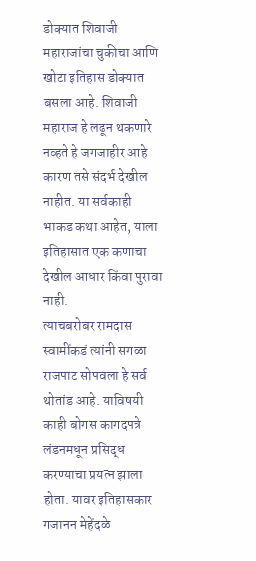डोक्यात शिवाजी महाराजांचा चुकीचा आणि खोटा इतिहास डोक्यात बसला आहे. शिवाजी महाराज हे लढून थकणारे नव्हते हे जगजाहीर आहे कारण तसे संदर्भ देखील नाहीत. या सर्वकाही भाकड कथा आहेत, याला इतिहासात एक कणाचा देखील आधार किंवा पुरावा नाही.
त्याचबरोबर रामदास स्वामींकडं त्यांनी सगळा राजपाट सोपवला हे सर्व थोतांड आहे. याविषयी काही बोगस कागदपत्रे लंडनमधून प्रसिद्ध करण्याचा प्रयत्न झाला होता. यावर इतिहासकार गजानन मेहेंदळे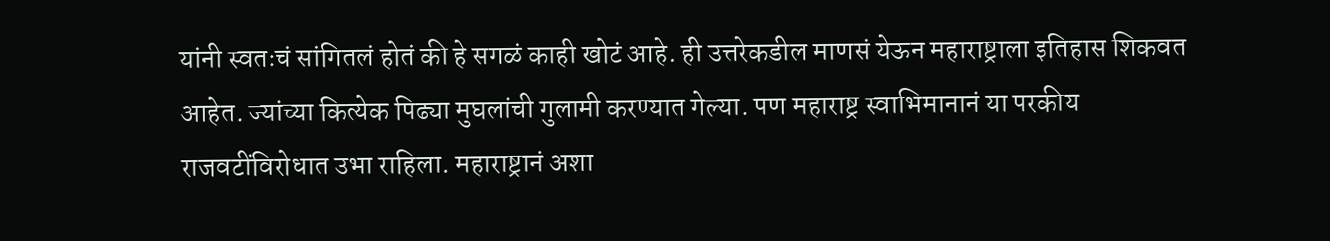यांनी स्वतःचं सांगितलं होतं की हे सगळं काही खोटं आहे. ही उत्तरेकडील माणसं येऊन महाराष्ट्राला इतिहास शिकवत आहेत. ज्यांच्या कित्येक पिढ्या मुघलांची गुलामी करण्यात गेल्या. पण महाराष्ट्र स्वाभिमानानं या परकीय राजवटींविरोधात उभा राहिला. महाराष्ट्रानं अशा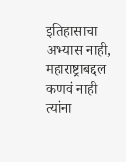इतिहासाचा अभ्यास नाही, महाराष्ट्राबद्दल कणवं नाही त्यांना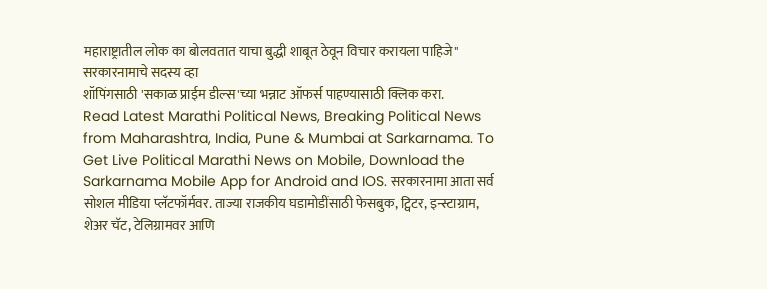महाराष्ट्रातील लोक का बोलवतात याचा बुद्धी शाबूत ठेवून विचार करायला पाहिजे"
सरकारनामाचे सदस्य व्हा
शॉपिंगसाठी 'सकाळ प्राईम डील्स'च्या भन्नाट ऑफर्स पाहण्यासाठी क्लिक करा.
Read Latest Marathi Political News, Breaking Political News from Maharashtra, India, Pune & Mumbai at Sarkarnama. To Get Live Political Marathi News on Mobile, Download the Sarkarnama Mobile App for Android and IOS. सरकारनामा आता सर्व सोशल मीडिया प्लॅटफॉर्मवर. ताज्या राजकीय घडामोडींसाठी फेसबुक, ट्विटर, इन्स्टाग्राम, शेअर चॅट, टेलिग्रामवर आणि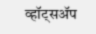व्हॉट्सॲप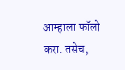आम्हाला फॉलो करा. तसेच,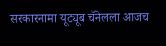सरकारनामा यूट्यूब चॅनेलला आजच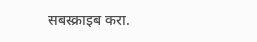सबस्क्राइब करा.